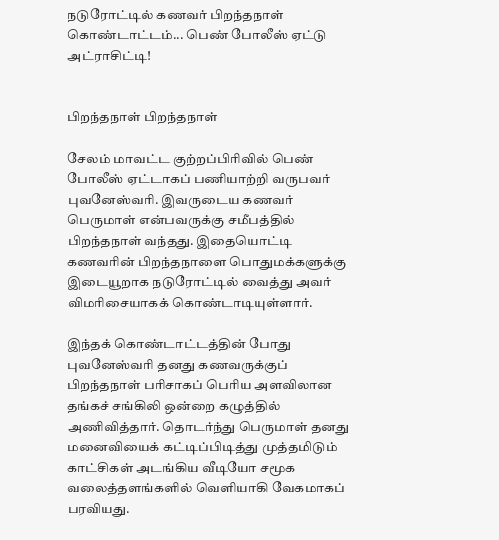நடுரோட்டில் கணவர் பிறந்தநாள் கொண்டாட்டம்... பெண் போலீஸ் ஏட்டு அட்ராசிட்டி!


பிறந்தநாள் பிறந்தநாள்

சேலம் மாவட்ட குற்றப்பிரிவில் பெண் போலீஸ் ஏட்டாகப் பணியாற்றி வருபவர் புவனேஸ்வரி. இவருடைய கணவர் பெருமாள் என்பவருக்கு சமீபத்தில் பிறந்தநாள் வந்தது. இதையொட்டி கணவரின் பிறந்தநாளை பொதுமக்களுக்கு இடையூறாக நடுரோட்டில் வைத்து அவர் விமரிசையாகக் கொண்டாடியுள்ளார்.

இந்தக் கொண்டாட்டத்தின் போது புவனேஸ்வரி தனது கணவருக்குப் பிறந்தநாள் பரிசாகப் பெரிய அளவிலான தங்கச் சங்கிலி ஒன்றை கழுத்தில் அணிவித்தார். தொடர்ந்து பெருமாள் தனது மனைவியைக் கட்டிப்பிடித்து முத்தமிடும் காட்சிகள் அடங்கிய வீடியோ சமூக வலைத்தளங்களில் வெளியாகி வேகமாகப் பரவியது.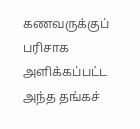கணவருக்குப் பரிசாக அளிக்கப்பட்ட அந்த தங்கச்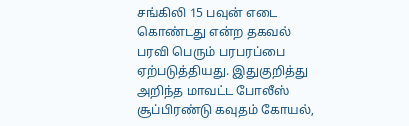சங்கிலி 15 பவுன் எடை கொண்டது என்ற தகவல் பரவி பெரும் பரபரப்பை ஏற்படுத்தியது. இதுகுறித்து அறிந்த மாவட்ட போலீஸ் சூப்பிரண்டு கவுதம் கோயல்,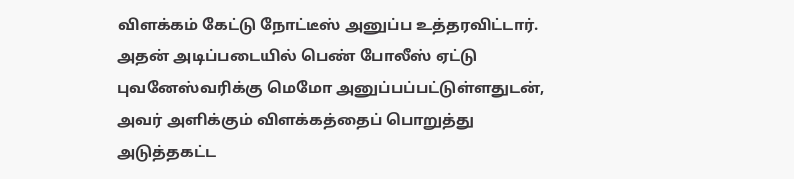விளக்கம் கேட்டு நோட்டீஸ் அனுப்ப உத்தரவிட்டார். அதன் அடிப்படையில் பெண் போலீஸ் ஏட்டு புவனேஸ்வரிக்கு மெமோ அனுப்பப்பட்டுள்ளதுடன், அவர் அளிக்கும் விளக்கத்தைப் பொறுத்து அடுத்தகட்ட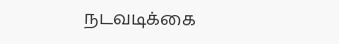நடவடிக்கை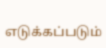எடுக்கப்படும்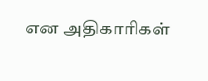என அதிகாரிகள்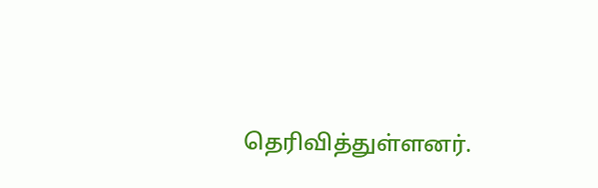தெரிவித்துள்ளனர்.